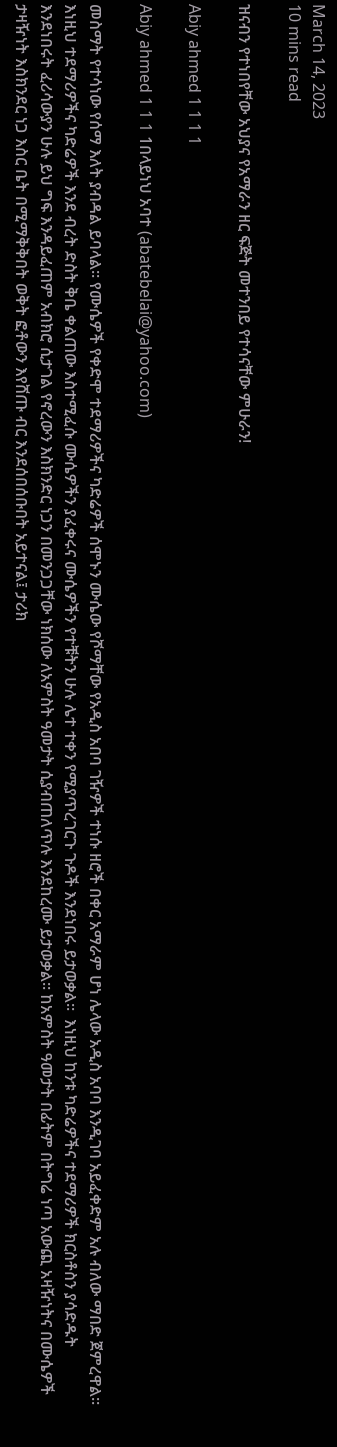March 14, 2023
10 mins read

ዝናብን የተነበየቸው አህያና የአማራን ዘር ፍጅት መተንበይ የተሳናቸው ምሁራን!

Abiy ahmed 1 1 1 1

Abiy ahmed 1 1 1 1በላይነህ አባተ (abatebelai@yahoo.com)

መስማት የተሳነው የሰማ እለት ያብዳል ይባላል፡፡ የሙሴዎች የቀድሞ ተደማሪዎችና ካድሬዎች ሰሞኑን ሙሴው የሾማቸው የአዲስ አበባ ገዥዎች ተነሱ ዘሮች በቀር አማራም ሆነ ሌላው አዲስ አባባ እንዲገባ አይፈቀድም አሉ ብለው ማበድ ጀምረዋል፡፡ እነዚህ ተደማሪዎችና ካድሬዎች እንደ ብረት ድስት ቅቤ ቀልጠው እስተሚፈሱ ሙሴዎችን ያፈቀሩና ሙሴዎችን የተቹትን ሁሉ ሌተ ተቀን የሚያጥረገርጉ ጉዶች እንደነበሩ ይታወቃል፡፡  እነዚህ ከንቱ ካድሬዎችና ተደማሪዎች ክርስቶስን ያሳድዱት እንደነበሩት ፈሪሳውያን ሁሉ ይህ ግፍ እንዳይፈጠም አብክሮ ሲታገል የኖረውን እስክንድር ነጋን በመንጋጋቸው ነክሰው ለአምስት ዓመታት ሲያብጠለጥሉ እንደከረሙ ይታወቃል፡፡ ከአምስት ዓመታት በፊትም በትግሬ ነጣ አውጪ አዛዥነትና በሙሴዎች ታዛዥነት እስክንደር ነጋ እስር ቤት በሚማቅቅበት ወቅት ፎቶውን እየሸጡ ብር እንደሰበሰቡበት አይተናል፤ ታሪክ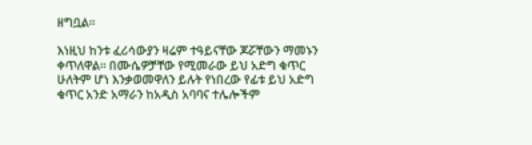ዘግቧል፡፡

እነዚህ ከንቱ ፈሪሳውያን ዛሬም ተዓይናቸው ጆሯቸውን ማመኑን ቀጥለዋል፡፡ በሙሴዎቻቸው የሚመራው ይህ አድግ ቁጥር ሁለትም ሆነ እንቃወመዋለን ይሉት የነበረው የፊቱ ይህ አድግ ቁጥር አንድ አማራን ከአዲስ አባባና ተሌሎችም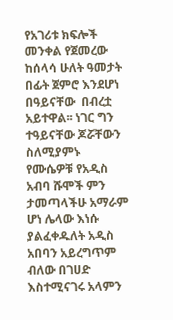የአገሪቱ ክፍሎች መንቀል የጀመረው ከሰላሳ ሁለት ዓመታት በፊት ጀምሮ እንደሆነ በዓይናቸው  በብረቷ አይተዋል፡፡ ነገር ግን ተዓይናቸው ጆሯቸውን ስለሚያምኑ የሙሴዎቹ የአዲስ አብባ ሹሞች ምን ታመጣላችሁ አማራም ሆነ ሌላው እነሱ ያልፈቀዱለት አዲስ አበባን አይረግጥም ብለው በገሀድ እስተሚናገሩ አላምን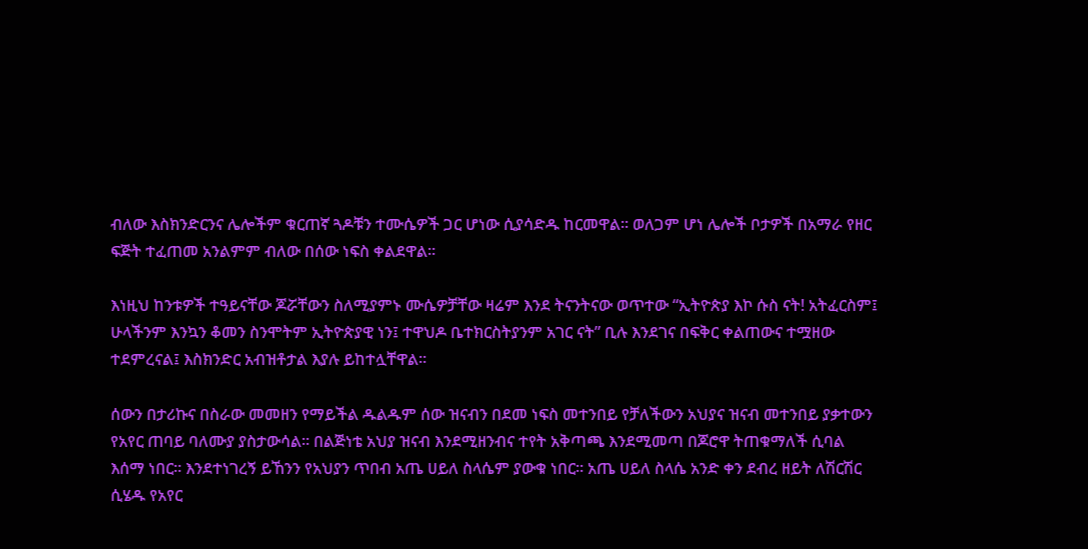ብለው እስክንድርንና ሌሎችም ቁርጠኛ ጓዶቹን ተሙሴዎች ጋር ሆነው ሲያሳድዱ ከርመዋል፡፡ ወለጋም ሆነ ሌሎች ቦታዎች በአማራ የዘር ፍጅት ተፈጠመ አንልምም ብለው በሰው ነፍስ ቀልደዋል፡፡

እነዚህ ከንቱዎች ተዓይናቸው ጆሯቸውን ስለሚያምኑ ሙሴዎቻቸው ዛሬም እንደ ትናንትናው ወጥተው “ኢትዮጵያ እኮ ሱስ ናት! አትፈርስም፤ ሁላችንም እንኳን ቆመን ስንሞትም ኢትዮጵያዊ ነን፤ ተዋህዶ ቤተክርስትያንም አገር ናት” ቢሉ እንደገና በፍቅር ቀልጠውና ተሟዘው ተደምረናል፤ እስክንድር አብዝቶታል እያሉ ይከተሏቸዋል፡፡

ሰውን በታሪኩና በስራው መመዘን የማይችል ዱልዱም ሰው ዝናብን በደመ ነፍስ መተንበይ የቻለችውን አህያና ዝናብ መተንበይ ያቃተውን የአየር ጠባይ ባለሙያ ያስታውሳል፡፡ በልጅነቴ አህያ ዝናብ እንደሚዘንብና ተየት አቅጣጫ እንደሚመጣ በጆሮዋ ትጠቁማለች ሲባል እሰማ ነበር፡፡ እንደተነገረኝ ይኸንን የአህያን ጥበብ አጤ ሀይለ ስላሴም ያውቁ ነበር፡፡ አጤ ሀይለ ስላሴ አንድ ቀን ደብረ ዘይት ለሽርሽር ሲሄዱ የአየር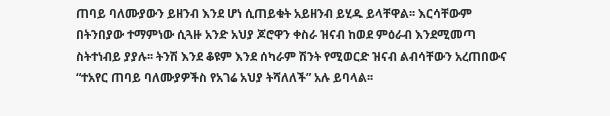ጠባይ ባለሙያውን ይዘንብ እንደ ሆነ ሲጠይቁት አይዘንብ ይሂዱ ይላቸዋል፡፡ እርሳቸውም በትንበያው ተማምነው ሲጓዙ አንድ አህያ ጆሮዋን ቀስራ ዝናብ ከወደ ምዕራብ እንደሚመጣ ስትተነብይ ያያሉ፡፡ ትንሽ እንደ ቆዩም እንደ ሰካራም ሽንት የሚወርድ ዝናብ ልብሳቸውን አረጠበውና “ተአየር ጠባይ ባለሙያዎችስ የአገሬ አህያ ትሻለለች” አሉ ይባላል፡፡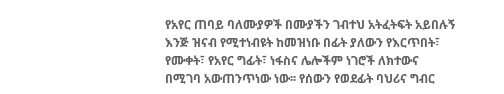የአየር ጠባይ ባለሙያዎች በሙያችን ገብተህ አትፈትፍት አይበሉኝ እንጅ ዝናብ የሚተነብዩት ከመዝነቡ በፊት ያለውን የእርጥበት፣ የሙቀት፣ የአየር ግፊት፣ ነፋስና ሌሎችም ነገሮች ለክተውና በሚገባ አውጠንጥነው ነው፡፡ የሰውን የወደፊት ባህሪና ግብር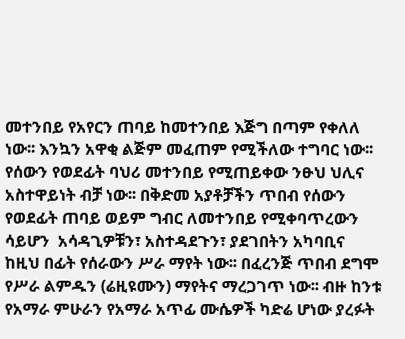መተንበይ የአየርን ጠባይ ከመተንበይ እጅግ በጣም የቀለለ ነው፡፡ እንኳን አዋቂ ልጅም መፈጠም የሚችለው ተግባር ነው፡፡ የሰውን የወደፊት ባህሪ መተንበይ የሚጠይቀው ንፁህ ህሊና አስተዋይነት ብቻ ነው፡፡ በቅድመ አያቶቻችን ጥበብ የሰውን የወደፊት ጠባይ ወይም ግብር ለመተንበይ የሚቀባጥረውን ሳይሆን  አሳዳጊዎቹን፣ አስተዳደጉን፣ ያደገበትን አካባቢና  ከዚህ በፊት የሰራውን ሥራ ማየት ነው፡፡ በፈረንጅ ጥበብ ደግሞ የሥራ ልምዱን (ሬዚዩሙን) ማየትና ማረጋገጥ ነው፡፡ ብዙ ከንቱ የአማራ ምሁራን የአማራ አጥፊ ሙሴዎች ካድሬ ሆነው ያረፉት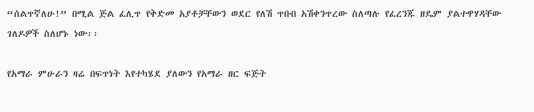“ሰልጥኛለሁ!” በሚል ጅል ፈሊጥ የቅድመ አያቶቻቸውን ወደር የለሽ ጥበብ አሽቀንጥረው ስለጣሉ የፈረንጁ ዘዴም ያልተዋሃዳቸው ገለዶዎች ስለሆኑ ነው፡፡

የአማራ ምሁራን ዛሬ በፍጥነት እየተካሄደ ያለውን የአማራ ዘር ፍጅት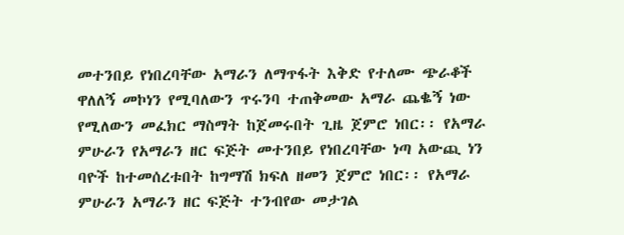መተንበይ የነበረባቸው አማራን ለማጥፋት እቅድ የተለሙ ጭራቆች ዋለለኝ መኮነን የሚባለውን ጥሩንባ ተጠቅመው አማራ ጨቈኝ ነው የሚለውን መፈክር ማስማት ከጀመሩበት ጊዜ ጀምሮ ነበር፡፡ የአማራ ምሁራን የአማራን ዘር ፍጅት መተንበይ የነበረባቸው ነጣ አውጪ ነን ባዮች ከተመሰረቱበት ከግማሽ ክፍለ ዘመን ጀምሮ ነበር፡፡ የአማራ ምሁራን አማራን ዘር ፍጅት ተንብየው መታገል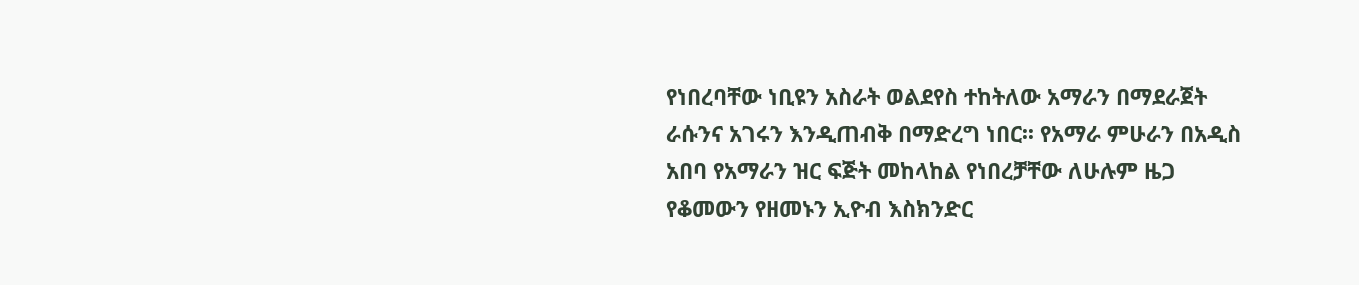የነበረባቸው ነቢዩን አስራት ወልደየስ ተከትለው አማራን በማደራጀት ራሱንና አገሩን እንዲጠብቅ በማድረግ ነበር፡፡ የአማራ ምሁራን በአዲስ አበባ የአማራን ዝር ፍጅት መከላከል የነበረቻቸው ለሁሉም ዜጋ የቆመውን የዘመኑን ኢዮብ እስክንድር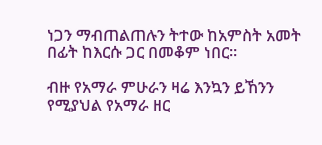ነጋን ማብጠልጠሉን ትተው ከአምስት አመት በፊት ከእርሱ ጋር በመቆም ነበር።

ብዙ የአማራ ምሁራን ዛሬ እንኳን ይኸንን የሚያህል የአማራ ዘር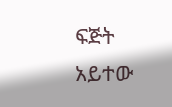ፍጅት አይተው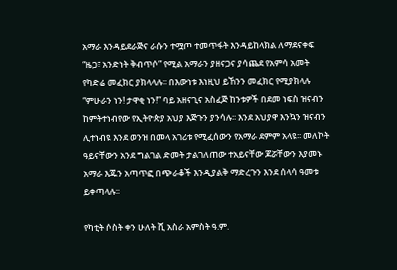አማራ እንዳይደራጅና ራሱን ተሟጦ ተመጥፋት እንዳይከላክል ለማደናቀፍ “ዜጋ፣ አንድነት ቅብጥሶ” የሚል አማራን ያዘናጋና ያሳጨደ የአምሳ አመት የካድሬ መፈክር ያክላላሉ፡፡ በእውነቱ እነዚህ ይኸንን መፈክር የሚያክላሉ  “ምሁራን ነን! ታዋቂ ነን!” ባይ አዘናጊና አስፈጅ ከንቱዎች በደመ ነፍስ ዝናብን ከምትተነብየው የኢትዮጵያ አህያ እጅጉን ያንሳሉ፡፡ እንደ አህያዋ እንኳን ዝናብን ሊተነብዩ እንደ ወንዝ በመላ አገሪቱ የሚፈሰውን የአማራ ደምም አላዩ፡፡ መለኮት ዓይናቸውን አንደ ግልገል ድመት ታልገለጠው ተአይናቸው ጆሯቸውን እያመኑ  አማራ እጁን አጣጥፎ በጭራቆች እንዲያልቅ ማድረጉን እንደ ሰላሳ ዓመቱ ይቀጣላሉ፡፡

የካቲት ሶስት ቀን ሁለት ሺ አስራ አምስት ዓ.ም.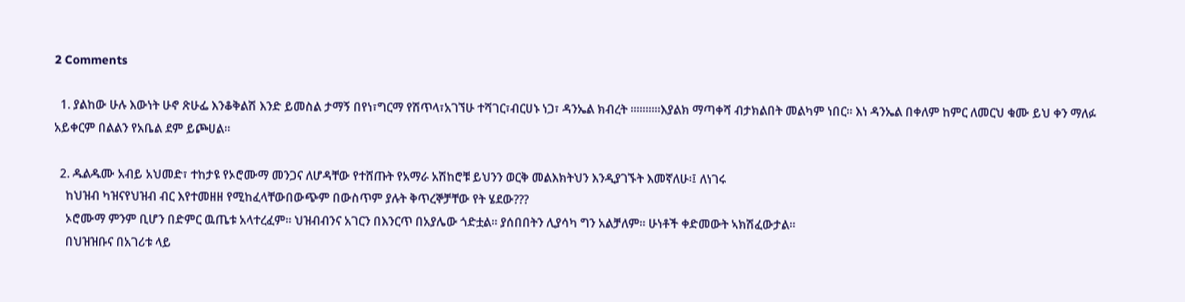2 Comments

  1. ያልከው ሁሉ እውነት ሁኖ ጽሁፌ እንቆቅልሽ እንድ ይመስል ታማኝ በየነ፣ግርማ የሽጥላ፣አገኘሁ ተሻገር፣ብርሀኑ ነጋ፣ ዳንኤል ክብረት ።።።።።እያልክ ማጣቀሻ ብታክልበት መልካም ነበር። እነ ዳንኤል በቀለም ከምር ለመርህ ቁሙ ይህ ቀን ማለፉ አይቀርም በልልን የአቤል ደም ይጮሀል።

  2. ዱልዱሙ አብይ አህመድ፣ ተከታዩ የኦሮሙማ መንጋና ለሆዳቸው የተሸጡት የአማራ አሽከሮቹ ይህንን ወርቅ መልእክትህን እንዲያገኙት እመኛለሁ፡፤ ለነገሩ
    ከህዝብ ካዝናየህዝብ ብር እየተመዘዘ የሚከፈላቸውበውጭም በውስጥም ያሉት ቅጥረኞቻቸው የት ሄደው???
    ኦሮሙማ ምንም ቢሆን በድምር ዉጤቱ አላተረፈም፡፡ ህዝብብንና አገርን በእንርጥ በአያሌው ጎድቷል፡፡ ያሰበበትን ሊያሳካ ግን አልቻለም፡፡ ሁነቶች ቀድመውት ኣክሽፈውታል፡፡
    በህዝዝቡና በአገሪቱ ላይ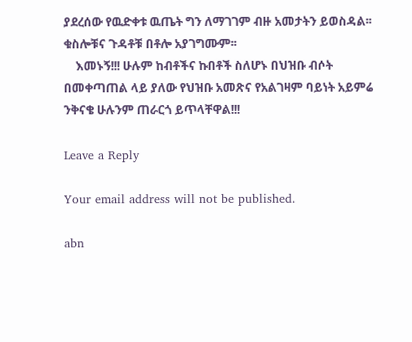ያደረሰው የዉድቀቱ ዉጤት ግን ለማገገም ብዙ አመታትን ይወስዳል፡፡ ቁስሎቹና ጉዳቶቹ በቶሎ አያገግሙም፡፡
    እመኑኝ!!! ሁሉም ከብቶችና ኩበቶች ስለሆኑ በህዝቡ ብሶት በመቀጣጠል ላይ ያለው የህዝቡ አመጽና የአልገዛም ባይነት አይምሬ ንቅናቄ ሁሉንም ጠራርጎ ይጥላቸዋል!!!

Leave a Reply

Your email address will not be published.

abn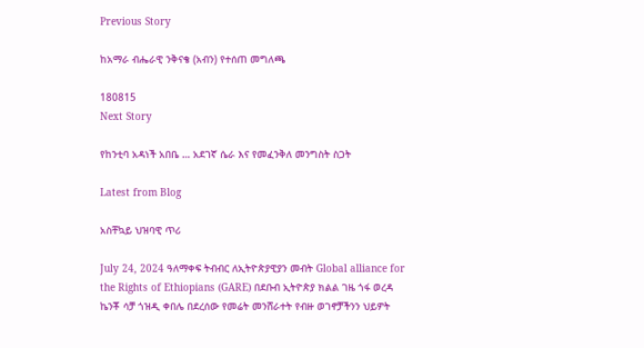Previous Story

ከአማራ ብሔራዊ ንቅናቄ (አብን) የተሰጠ መግለጫ

180815
Next Story

የከንቲባ አዳነች አበቤ … አደገኛ ሴራ እና የመፈንቅለ መንግስት ስጋት

Latest from Blog

አስቸኳይ ህዝባዊ ጥሪ

July 24, 2024 ዓለማቀፍ ትብብር ለኢትዮጵያዊያን መብት Global alliance for the Rights of Ethiopians (GARE) በደቡብ ኢትዮጵያ ክልል ገዜ ጎፋ ወረዳ ኬንቾ ሳቻ ጎዝዲ ቀበሌ በደረሰው የመሬት መንሸራተት የብዙ ወገኖቻችንን ህይዎት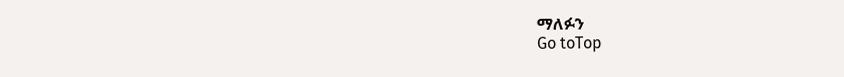ማለፉን
Go toTop